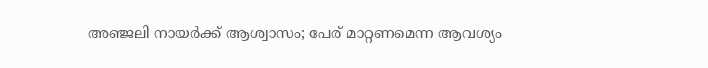അഞ്ജലി നായര്‍ക്ക് ആശ്വാസം; പേര് മാറ്റണമെന്ന ആവശ്യം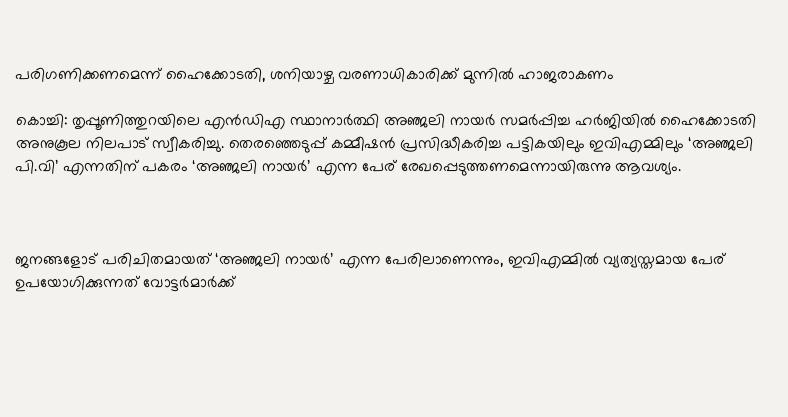പരിഗണിക്കണമെന്ന് ഹൈക്കോടതി, ശനിയാഴ്ച വരണാധികാരിക്ക് മുന്നില്‍ ഹാജരാകണം

കൊച്ചി: തൃപ്പൂണിത്തുറയിലെ എൻഡിഎ സ്ഥാനാർത്ഥി അഞ്ജലി നായർ സമർപ്പിച്ച ഹർജിയിൽ ഹൈക്കോടതി അനുകൂല നിലപാട് സ്വീകരിച്ചു. തെരഞ്ഞെടുപ്പ് കമ്മീഷൻ പ്രസിദ്ധീകരിച്ച പട്ടികയിലും ഇവിഎമ്മിലും ‘അഞ്ജലി പി.വി’ എന്നതിന് പകരം ‘അഞ്ജലി നായർ’ എന്ന പേര് രേഖപ്പെടുത്തണമെന്നായിരുന്നു ആവശ്യം.



ജനങ്ങളോട് പരിചിതമായത് ‘അഞ്ജലി നായർ’ എന്ന പേരിലാണെന്നും, ഇവിഎമ്മിൽ വ്യത്യസ്തമായ പേര് ഉപയോഗിക്കുന്നത് വോട്ടർമാർക്ക്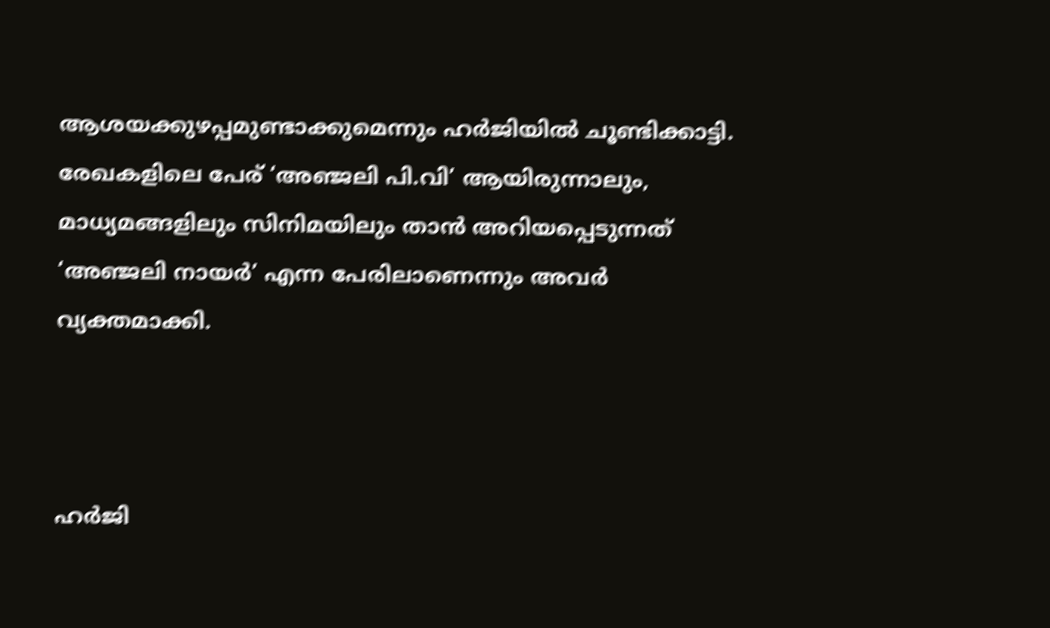ആശയക്കുഴപ്പമുണ്ടാക്കുമെന്നും ഹർജിയിൽ ചൂണ്ടിക്കാട്ടി. രേഖകളിലെ പേര് ‘അഞ്ജലി പി.വി’ ആയിരുന്നാലും, മാധ്യമങ്ങളിലും സിനിമയിലും താൻ അറിയപ്പെടുന്നത് ‘അഞ്ജലി നായർ’ എന്ന പേരിലാണെന്നും അവര്‍ വ്യക്തമാക്കി.



ഹർജി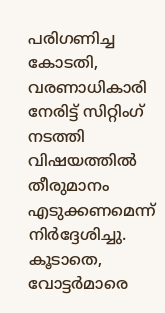പരിഗണിച്ച കോടതി, വരണാധികാരി നേരിട്ട് സിറ്റിംഗ് നടത്തി വിഷയത്തിൽ തീരുമാനം എടുക്കണമെന്ന് നിർദ്ദേശിച്ചു. കൂടാതെ, വോട്ടർമാരെ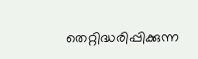തെറ്റിദ്ധരിപ്പിക്കുന്ന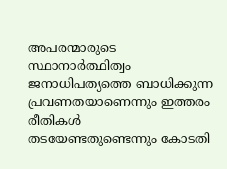അപരന്മാരുടെ സ്ഥാനാർത്ഥിത്വം ജനാധിപത്യത്തെ ബാധിക്കുന്ന പ്രവണതയാണെന്നും ഇത്തരം രീതികൾ തടയേണ്ടതുണ്ടെന്നും കോടതി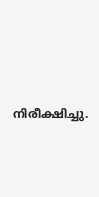നിരീക്ഷിച്ചു.